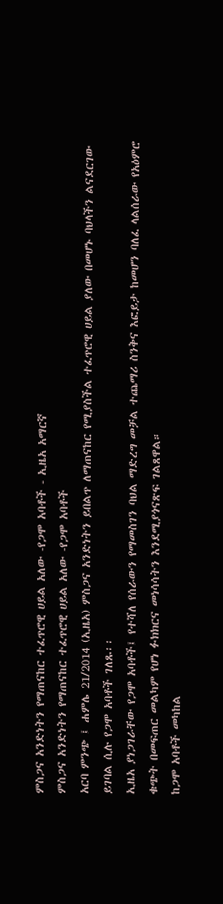ምስጋና አንድነትን የማጠናከር ተፈጥሮዊ ሀይል አለው -የጋሞ አባቶች - ኢዜአ አማርኛ
ምስጋና አንድነትን የማጠናከር ተፈጥሮዊ ሀይል አለው -የጋሞ አባቶች
አርባ ምንጭ ፤ ሐምሌ 21/2014 (ኢዜአ) ምስጋና አንድነትን ይበልጥ ለማጠናከር የሚያስችል ተፈጥሮዊ ሀይል ያለው በመሆኑ ባህላችን ልናደርገው ይገባል ሲሉ የጋሞ አባቶች ገለጹ፡፡
ኢዜአ ያነጋገራቸው የጋሞ አባቶች፤ የተሻለ የሰራውን የማመስገን ባህል ማድረግ መቻል ተጨማሪ ስንቅና እፎይታ ከመሆን ባለፈ ላልሰራው የአዕምሮ ቁጭት በመፍጠር መልካም የሆነ ፉክክርና መነሳሳትን እንደሚያጎናጽፍ ገልጸዋል።
ከጋሞ አባቶች መካከል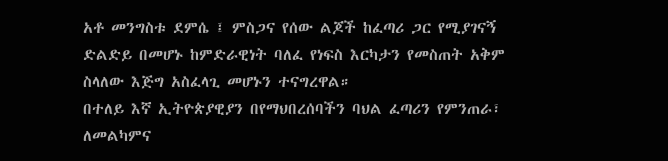አቶ መንግስቱ ደምሴ ፤ ምስጋና የሰው ልጆች ከፈጣሪ ጋር የሚያገናኝ ድልድይ በመሆኑ ከምድራዊነት ባለፈ የነፍስ እርካታን የመስጠት አቅም ስላለው እጅግ አስፈላጊ መሆኑን ተናግረዋል።
በተለይ እኛ ኢትዮጵያዊያን በየማህበረሰባችን ባህል ፈጣሪን የምንጠራ፣ ለመልካምና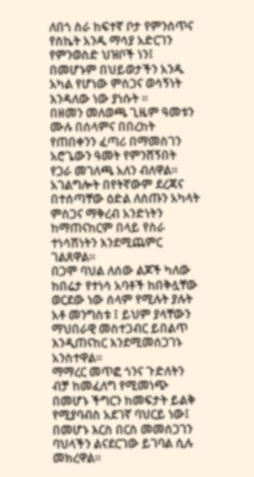ለበጎ ስራ ከፍተኛ ቦታ የምንሰጥና የስኬት አንዱ ማሳያ አድርገን የምንወስድ ህዝቦች ነን፤ በመሆኑም በህይወታችን አንዱ አካል የሆነው ምስጋና ወሳኝነት እንዳለው ነው ያነሱት ፡፡
በዘመን መለወጫ ጊዜም ዓመቱን ሙሉ በሰላምና በበረከት የጠበቀንን ፈጣሪ በማመስገን አሮጌውን ዓመት የምንሸኝበት የጋራ መገለጫ አለን ብለዋል፡፡
አገልግሎት በየትኛውም ደረጃና በተሰጣቸው ዕድል ለሰጡን አካላት ምስጋና ማቅረብ አንድነትን ከማጠናከርም በላይ የስራ ተነሳሽነትን እንደሚጨምር ገልጸዋል፡፡
በጋሞ ባህል ለሰው ልጆች ካለው ከበሬታ የተነሳ አባቶች ከበቅሏቸው ወርደው ነው ሰላም የሚሉት ያሉት አቶ መንግስቱ ፤ ይህም ያላቸውን ማህበራዊ መስተጋብር ይበልጥ እንዲጠናከር እንደሚመሰጋገኑ አንስተዋል፡፡
ማማረር መጥፎ ጎንና ጉድለትን ብቻ ከመፈለግ የሚመነጭ በመሆኑ ችግርን ከመፍታት ይልቅ የሚያባብስ አደገኛ ባህርይ ነው፤ በመሆኑ እርስ በርስ መመሰጋገን ባህላችን ልናደርገው ይገባል ሲሉ መክረዋል፡፡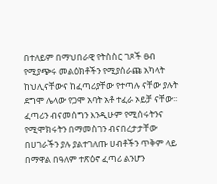በተለይም በማህበራዊ የትስስር ገጾች ፀብ የሚያጭሩ መልዕክቶችን የሚያሰራጩ አካላት ከህሊናቸውና ከፈጣሪያቸው የተጣሉ ናቸው ያሉት ደግሞ ሌላው የጋሞ አባት አቶ ተፈራ ኦይቻ ናቸው፡፡
ፈጣሪን ብናመሰግን እንዲሁም የሚሰሩትንና የሚሞክሩትን በማመስገን ብናበረታታቸው በሀገራችን ያሉ ያልተገለጡ ሀብቶችን ጥቅም ላይ በማዋል በዓለም ተጽዕኖ ፈጣሪ ልንሆን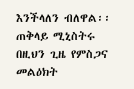እንችላለን ብለዋል፡፡
ጠቅላይ ሚኒስትሩ በዚህን ጊዜ የምስጋና መልዕክት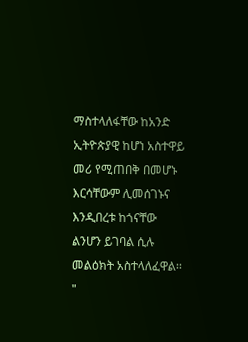ማስተላለፋቸው ከአንድ ኢትዮጵያዊ ከሆነ አስተዋይ መሪ የሚጠበቅ በመሆኑ እርሳቸውም ሊመሰገኑና እንዲበረቱ ከጎናቸው ልንሆን ይገባል ሲሉ መልዕክት አስተላለፈዋል፡፡
"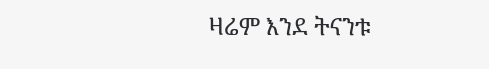ዛሬም እንደ ትናንቱ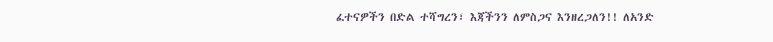ፈተናዎችን በድል ተሻግረን፣ እጃችንን ለምስጋና እንዘረጋለን!! ለአንድ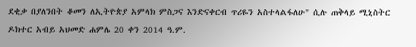ደቂቃ በያለንበት ቆመን ለኢትዮጵያ አምላክ ምስጋና እንድናቀርብ ጥሪዬን አስተላልፋለሁ" ሲሉ ጠቅላይ ሚኒስትር ዶክተር አብይ አህመድ ሐምሌ 20 ቀን 2014 ዓ.ም.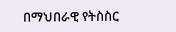በማህበራዊ የትስስር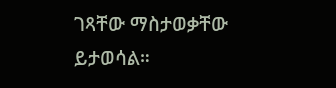ገጻቸው ማስታወቃቸው ይታወሳል።